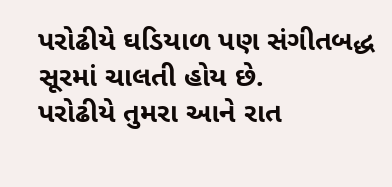પરોઢીયે ઘડિયાળ પણ સંગીતબદ્ધ સૂરમાં ચાલતી હોય છે.
પરોઢીયે તુમરા આને રાત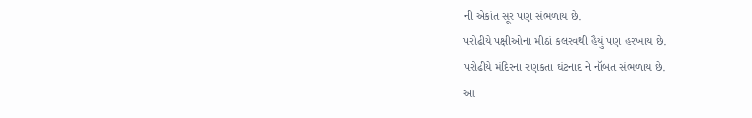ની એકાંત સૂર પણ સંભળાય છે.
પરોઢીયે પક્ષીઓના મીઠાં કલરવથી હૈયું પણ હરખાય છે.
પરોઢીયે મંદિરના રણકતા ઘંટનાદ ને નૉબત સંભળાય છે.
આ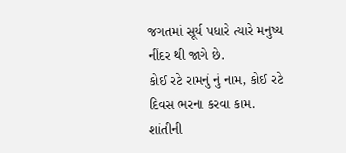જગતમાં સૂર્ય પધારે ત્યારે મનુષ્ય નીંદર થી જાગે છે.
કોઈ રટે રામનું નું નામ, કોઈ રટે દિવસ ભરના કરવા કામ.
શાંતીની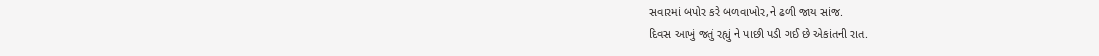સવારમાં બપોર કરે બળવાખોર,ને ઢળી જાય સાંજ.
દિવસ આખું જતું રહ્યું ને પાછી પડી ગઈ છે એકાંતની રાત.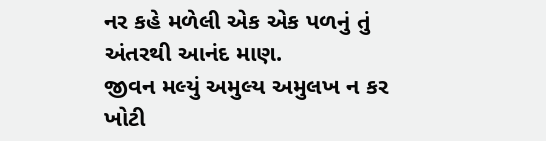નર કહે મળેલી એક એક પળનું તું અંતરથી આનંદ માણ.
જીવન મલ્યું અમુલ્ય અમુલખ ન કર ખોટી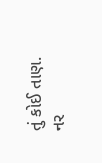તું કોઈ તાણ.
નર